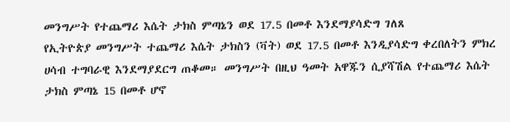መንግሥት የተጨማሪ እሴት ታክስ ምጣኔን ወደ 17.5 በመቶ እንደማያሳድግ ገለጸ
የኢትዮጵያ መንግሥት ተጨማሪ እሴት ታክስን (ቫት) ወደ 17.5 በመቶ እንዲያሳድግ ቀረበለትን ምክረ ሀሳብ ተግባራዊ እንደማያደርግ ጠቆመ። መንግሥት በዚህ ዓመት አዋጁን ሲያሻሽል የተጨማሪ እሴት ታክስ ምጣኔ 15 በመቶ ሆኖ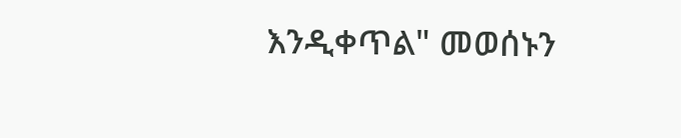እንዲቀጥል" መወሰኑን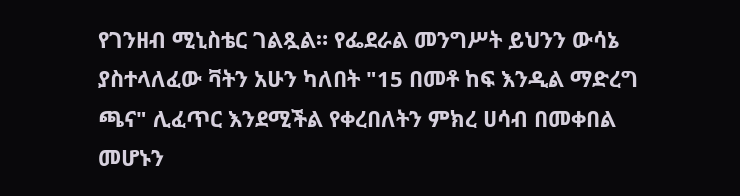የገንዘብ ሚኒስቴር ገልጿል። የፌደራል መንግሥት ይህንን ውሳኔ ያስተላለፈው ቫትን አሁን ካለበት "15 በመቶ ከፍ እንዲል ማድረግ ጫና" ሊፈጥር እንደሚችል የቀረበለትን ምክረ ሀሳብ በመቀበል መሆኑን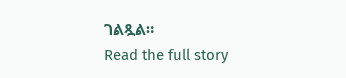ገልጿል።
Read the full story